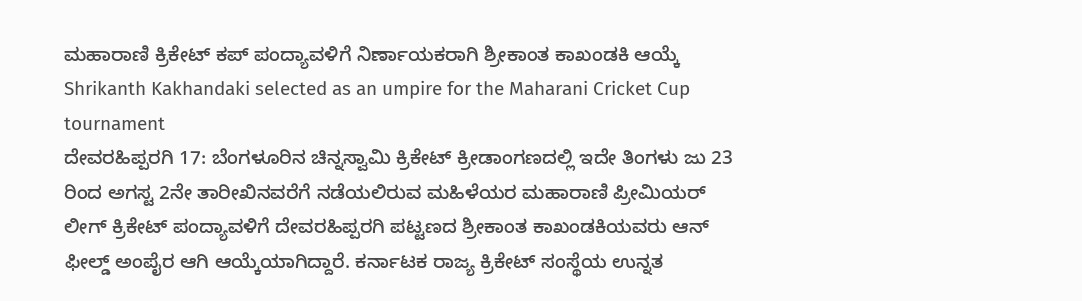ಮಹಾರಾಣಿ ಕ್ರಿಕೇಟ್ ಕಪ್ ಪಂದ್ಯಾವಳಿಗೆ ನಿರ್ಣಾಯಕರಾಗಿ ಶ್ರೀಕಾಂತ ಕಾಖಂಡಕಿ ಆಯ್ಕೆ
Shrikanth Kakhandaki selected as an umpire for the Maharani Cricket Cup tournament
ದೇವರಹಿಪ್ಪರಗಿ 17: ಬೆಂಗಳೂರಿನ ಚಿನ್ನಸ್ವಾಮಿ ಕ್ರಿಕೇಟ್ ಕ್ರೀಡಾಂಗಣದಲ್ಲಿ ಇದೇ ತಿಂಗಳು ಜು 23 ರಿಂದ ಅಗಸ್ಟ 2ನೇ ತಾರೀಖಿನವರೆಗೆ ನಡೆಯಲಿರುವ ಮಹಿಳೆಯರ ಮಹಾರಾಣಿ ಪ್ರೀಮಿಯರ್ ಲೀಗ್ ಕ್ರಿಕೇಟ್ ಪಂದ್ಯಾವಳಿಗೆ ದೇವರಹಿಪ್ಪರಗಿ ಪಟ್ಟಣದ ಶ್ರೀಕಾಂತ ಕಾಖಂಡಕಿಯವರು ಆನ್ ಫೀಲ್ಡ್ ಅಂಪೈರ ಆಗಿ ಆಯ್ಕೆಯಾಗಿದ್ದಾರೆ. ಕರ್ನಾಟಕ ರಾಜ್ಯ ಕ್ರಿಕೇಟ್ ಸಂಸ್ಥೆಯ ಉನ್ನತ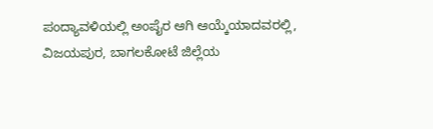ಪಂದ್ಯಾವಳಿಯಲ್ಲಿ ಅಂಪೈರ ಆಗಿ ಆಯ್ಕೆಯಾದವರಲ್ಲಿ, ವಿಜಯಪುರ, ಬಾಗಲಕೋಟೆ ಜಿಲ್ಲೆಯ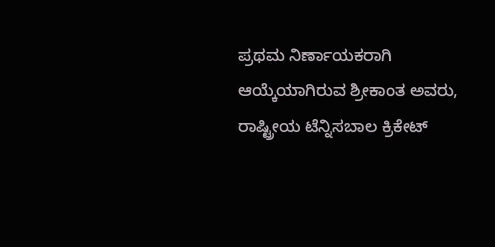ಪ್ರಥಮ ನಿರ್ಣಾಯಕರಾಗಿ ಆಯ್ಕೆಯಾಗಿರುವ ಶ್ರೀಕಾಂತ ಅವರು, ರಾಷ್ಟ್ರೀಯ ಟೆನ್ನಿಸಬಾಲ ಕ್ರಿಕೇಟ್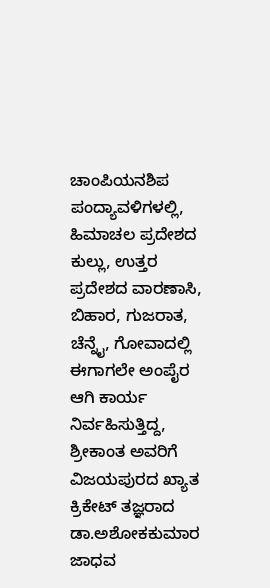ಚಾಂಪಿಯನಶಿಪ ಪಂದ್ಯಾವಳಿಗಳಲ್ಲಿ, ಹಿಮಾಚಲ ಪ್ರದೇಶದ ಕುಲ್ಲು, ಉತ್ತರ ಪ್ರದೇಶದ ವಾರಣಾಸಿ, ಬಿಹಾರ, ಗುಜರಾತ, ಚೆನ್ನೈ, ಗೋವಾದಲ್ಲಿ ಈಗಾಗಲೇ ಅಂಪೈರ ಆಗಿ ಕಾರ್ಯ ನಿರ್ವಹಿಸುತ್ತಿದ್ದ, ಶ್ರೀಕಾಂತ ಅವರಿಗೆ ವಿಜಯಪುರದ ಖ್ಯಾತ ಕ್ರಿಕೇಟ್ ತಜ್ಞರಾದ ಡಾ.ಅಶೋಕಕುಮಾರ ಜಾಧವ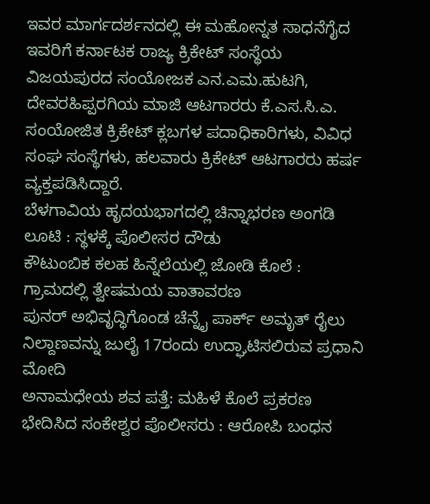ಇವರ ಮಾರ್ಗದರ್ಶನದಲ್ಲಿ ಈ ಮಹೋನ್ನತ ಸಾಧನೆಗೈದ ಇವರಿಗೆ ಕರ್ನಾಟಕ ರಾಜ್ಯ ಕ್ರಿಕೇಟ್ ಸಂಸ್ಥೆಯ ವಿಜಯಪುರದ ಸಂಯೋಜಕ ಎನ.ಎಮ.ಹುಟಗಿ, ದೇವರಹಿಪ್ಪರಗಿಯ ಮಾಜಿ ಆಟಗಾರರು ಕೆ.ಎಸ.ಸಿ.ಎ. ಸಂಯೋಜಿತ ಕ್ರಿಕೇಟ್ ಕ್ಲಬಗಳ ಪದಾಧಿಕಾರಿಗಳು, ವಿವಿಧ ಸಂಘ ಸಂಸ್ಥೆಗಳು, ಹಲವಾರು ಕ್ರಿಕೇಟ್ ಆಟಗಾರರು ಹರ್ಷ ವ್ಯಕ್ತಪಡಿಸಿದ್ದಾರೆ.
ಬೆಳಗಾವಿಯ ಹೃದಯಭಾಗದಲ್ಲಿ ಚಿನ್ನಾಭರಣ ಅಂಗಡಿ ಲೂಟಿ : ಸ್ಥಳಕ್ಕೆ ಪೊಲೀಸರ ದೌಡು
ಕೌಟುಂಬಿಕ ಕಲಹ ಹಿನ್ನೆಲೆಯಲ್ಲಿ ಜೋಡಿ ಕೊಲೆ : ಗ್ರಾಮದಲ್ಲಿ ತ್ವೇಷಮಯ ವಾತಾವರಣ
ಪುನರ್ ಅಭಿವೃದ್ಧಿಗೊಂಡ ಚೆನ್ನೈ ಪಾರ್ಕ್ ಅಮೃತ್ ರೈಲು ನಿಲ್ದಾಣವನ್ನು ಜುಲೈ 17ರಂದು ಉದ್ಘಾಟಿಸಲಿರುವ ಪ್ರಧಾನಿ ಮೋದಿ
ಅನಾಮಧೇಯ ಶವ ಪತ್ತೆ: ಮಹಿಳೆ ಕೊಲೆ ಪ್ರಕರಣ ಭೇದಿಸಿದ ಸಂಕೇಶ್ವರ ಪೊಲೀಸರು : ಆರೋಪಿ ಬಂಧನ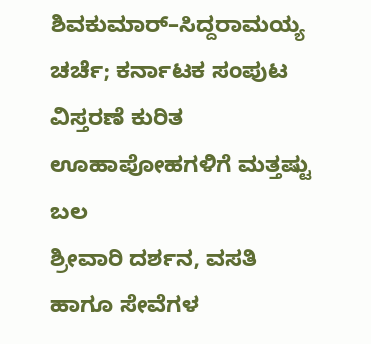ಶಿವಕುಮಾರ್–ಸಿದ್ದರಾಮಯ್ಯ ಚರ್ಚೆ; ಕರ್ನಾಟಕ ಸಂಪುಟ ವಿಸ್ತರಣೆ ಕುರಿತ ಊಹಾಪೋಹಗಳಿಗೆ ಮತ್ತಷ್ಟು ಬಲ
ಶ್ರೀವಾರಿ ದರ್ಶನ, ವಸತಿ ಹಾಗೂ ಸೇವೆಗಳ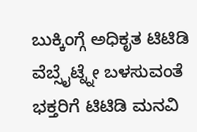ಬುಕ್ಕಿಂಗ್ಗೆ ಅಧಿಕೃತ ಟಿಟಿಡಿ ವೆಬ್ಸೈಟ್ನ್ನೇ ಬಳಸುವಂತೆ ಭಕ್ತರಿಗೆ ಟಿಟಿಡಿ ಮನವಿ